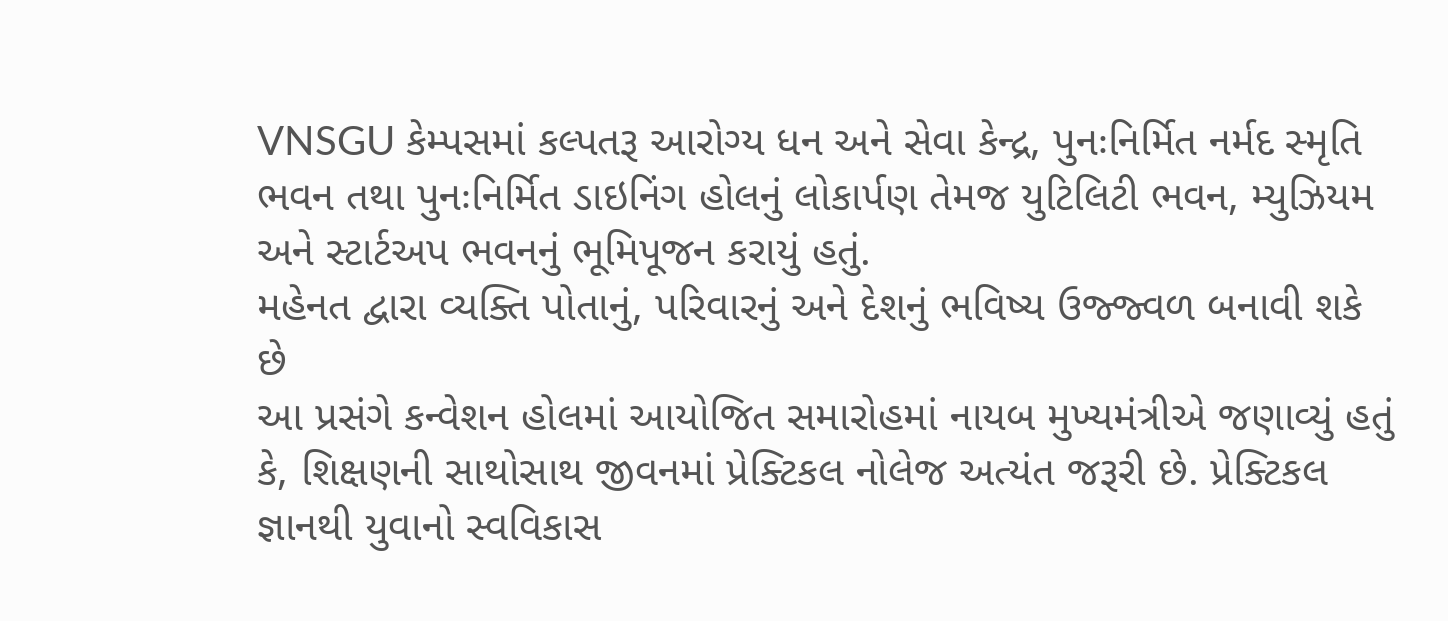VNSGU કેમ્પસમાં કલ્પતરૂ આરોગ્ય ધન અને સેવા કેન્દ્ર, પુનઃનિર્મિત નર્મદ સ્મૃતિ ભવન તથા પુનઃનિર્મિત ડાઇનિંગ હોલનું લોકાર્પણ તેમજ યુટિલિટી ભવન, મ્યુઝિયમ અને સ્ટાર્ટઅપ ભવનનું ભૂમિપૂજન કરાયું હતું.
મહેનત દ્વારા વ્યક્તિ પોતાનું, પરિવારનું અને દેશનું ભવિષ્ય ઉજ્જ્વળ બનાવી શકે છે
આ પ્રસંગે કન્વેશન હોલમાં આયોજિત સમારોહમાં નાયબ મુખ્યમંત્રીએ જણાવ્યું હતું કે, શિક્ષણની સાથોસાથ જીવનમાં પ્રેક્ટિકલ નોલેજ અત્યંત જરૂરી છે. પ્રેક્ટિકલ જ્ઞાનથી યુવાનો સ્વવિકાસ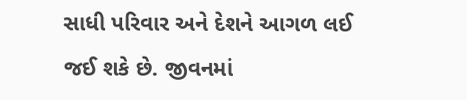સાધી પરિવાર અને દેશને આગળ લઈ જઈ શકે છે. જીવનમાં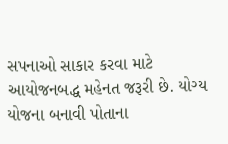સપનાઓ સાકાર કરવા માટે આયોજનબદ્ધ મહેનત જરૂરી છે. યોગ્ય યોજના બનાવી પોતાના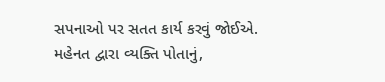સપનાઓ પર સતત કાર્ય કરવું જોઈએ. મહેનત દ્વારા વ્યક્તિ પોતાનું,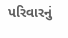પરિવારનું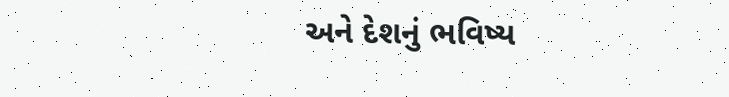અને દેશનું ભવિષ્ય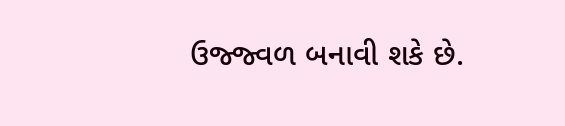ઉજ્જ્વળ બનાવી શકે છે.